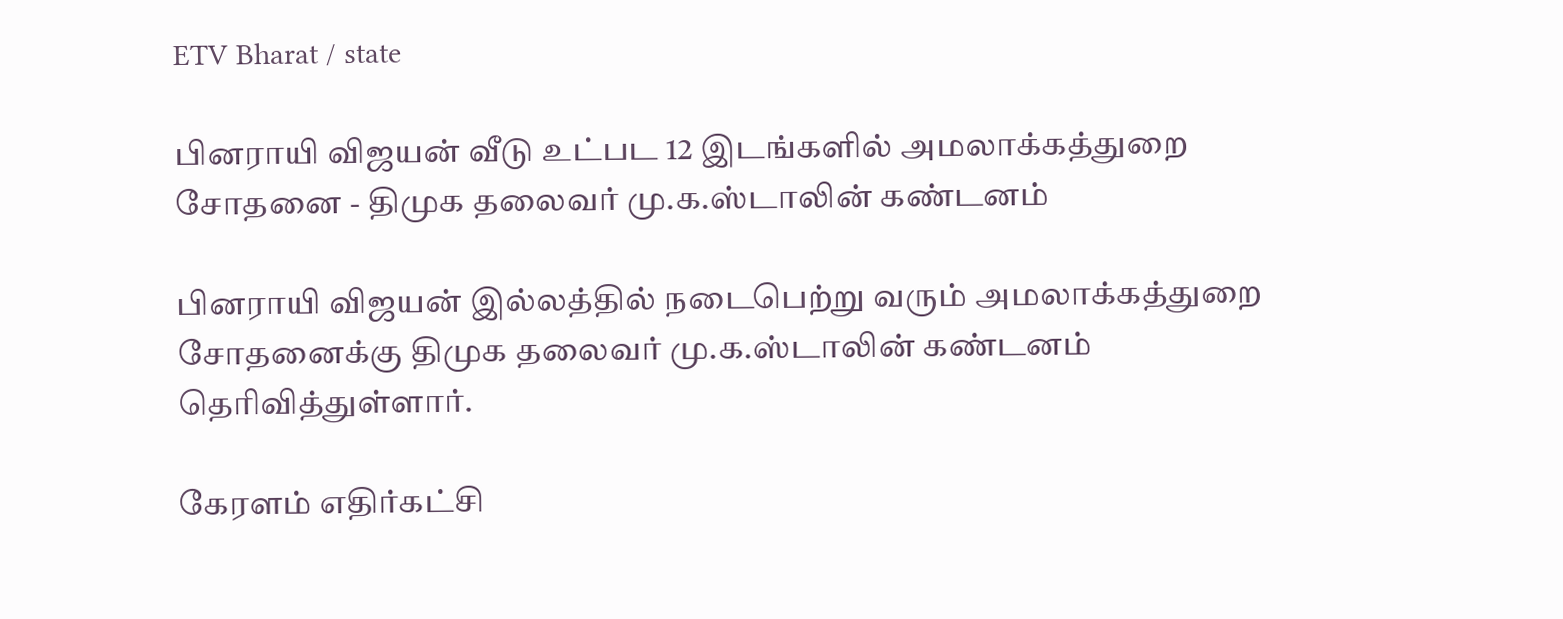ETV Bharat / state

பினராயி விஜயன் வீடு உட்பட 12 இடங்களில் அமலாக்கத்துறை சோதனை - திமுக தலைவர் மு.க.ஸ்டாலின் கண்டனம்

பினராயி விஜயன் இல்லத்தில் நடைபெற்று வரும் அமலாக்கத்துறை சோதனைக்கு திமுக தலைவர் மு.க.ஸ்டாலின் கண்டனம் தெரிவித்துள்ளார்.

கேரளம் எதிர்கட்சி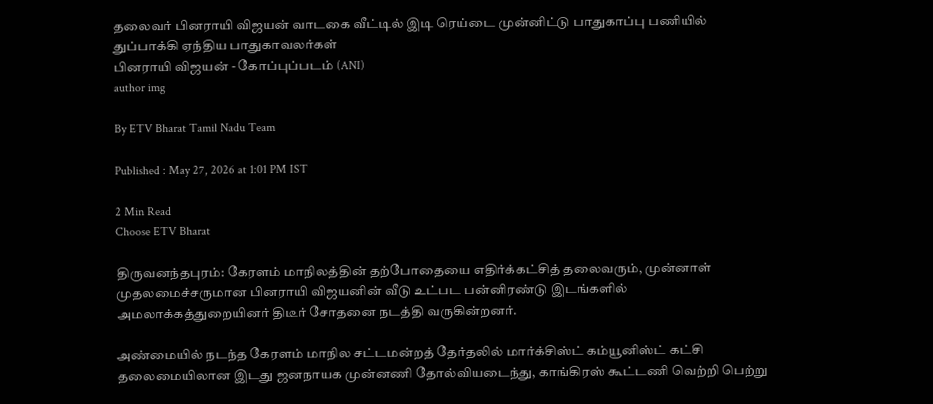தலைவர் பினராயி விஜயன் வாடகை வீட்டில் இடி ரெய்டை முன்னிட்டு பாதுகாப்பு பணியில் துப்பாக்கி ஏந்திய பாதுகாவலர்கள்
பினராயி விஜயன் - கோப்புப்படம் (ANI)
author img

By ETV Bharat Tamil Nadu Team

Published : May 27, 2026 at 1:01 PM IST

2 Min Read
Choose ETV Bharat

திருவனந்தபுரம்: கேரளம் மாநிலத்தின் தற்போதையை எதிர்க்கட்சித் தலைவரும், முன்னாள் முதலமைச்சருமான பினராயி விஜயனின் வீடு உட்பட பன்னிரண்டு இடங்களில் அமலாக்கத்துறையினர் திடீர் சோதனை நடத்தி வருகின்றனர்.

அண்மையில் நடந்த கேரளம் மாநில சட்டமன்றத் தேர்தலில் மார்க்சிஸ்ட் கம்யூனிஸ்ட் கட்சி தலைமையிலான இடது ஜனநாயக முன்னணி தோல்வியடைந்து, காங்கிரஸ் கூட்டணி வெற்றி பெற்று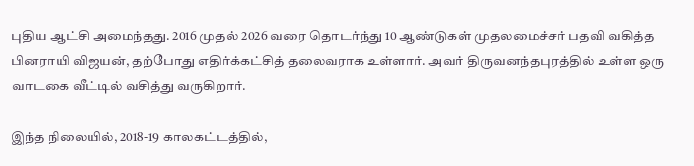புதிய ஆட்சி அமைந்தது. 2016 முதல் 2026 வரை தொடர்ந்து 10 ஆண்டுகள் முதலமைச்சர் பதவி வகித்த பினராயி விஜயன், தற்போது எதிர்க்கட்சித் தலைவராக உள்ளார். அவர் திருவனந்தபுரத்தில் உள்ள ஒரு வாடகை வீட்டில் வசித்து வருகிறார்.

இந்த நிலையில், 2018-19 காலகட்டத்தில்,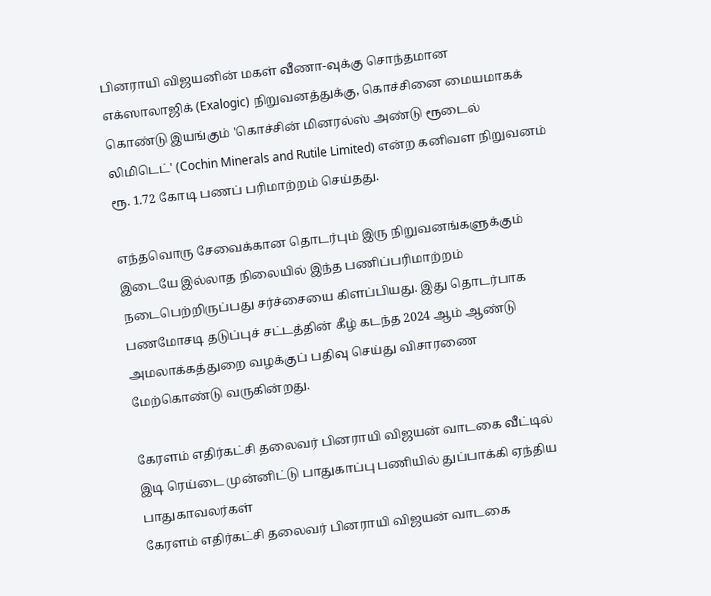பினராயி விஜயனின் மகள் வீணா-வுக்கு சொந்தமான எக்ஸாலாஜிக் (Exalogic) நிறுவனத்துக்கு, கொச்சினை மையமாகக் கொண்டு இயங்கும் 'கொச்சின் மினரல்ஸ் அண்டு ரூடைல் லிமிடெட்' (Cochin Minerals and Rutile Limited) என்ற கனிவள நிறுவனம் ரூ. 1.72 கோடி பணப் பரிமாற்றம் செய்தது.

எந்தவொரு சேவைக்கான தொடர்பும் இரு நிறுவனங்களுக்கும் இடையே இல்லாத நிலையில் இந்த பணிப்பரிமாற்றம் நடைபெற்றிருப்பது சர்ச்சையை கிளப்பியது. இது தொடர்பாக பணமோசடி தடுப்புச் சட்டத்தின் கீழ் கடந்த 2024 ஆம் ஆண்டு அமலாக்கத்துறை வழக்குப் பதிவு செய்து விசாரணை மேற்கொண்டு வருகின்றது.

கேரளம் எதிர்கட்சி தலைவர் பினராயி விஜயன் வாடகை வீட்டில் இடி ரெய்டை முன்னிட்டு பாதுகாப்பு பணியில் துப்பாக்கி ஏந்திய பாதுகாவலர்கள்
கேரளம் எதிர்கட்சி தலைவர் பினராயி விஜயன் வாடகை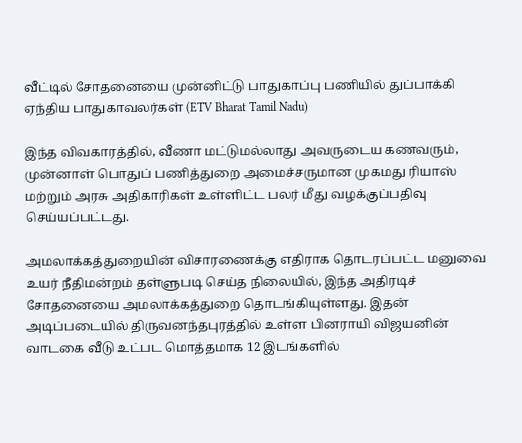வீட்டில் சோதனையை முன்னிட்டு பாதுகாப்பு பணியில் துப்பாக்கி ஏந்திய பாதுகாவலர்கள் (ETV Bharat Tamil Nadu)

இந்த விவகாரத்தில், வீணா மட்டுமல்லாது அவருடைய கணவரும், முன்னாள் பொதுப் பணித்துறை அமைச்சருமான முகமது ரியாஸ் மற்றும் அரசு அதிகாரிகள் உள்ளிட்ட பலர் மீது வழக்குப்பதிவு செய்யப்பட்டது.

அமலாக்கத்துறையின் விசாரணைக்கு எதிராக தொடரப்பட்ட மனுவை உயர் நீதிமன்றம் தள்ளுபடி செய்த நிலையில், இந்த அதிரடிச் சோதனையை அமலாக்கத்துறை தொடங்கியுள்ளது. இதன் அடிப்படையில் திருவனந்தபுரத்தில் உள்ள பினராயி விஜயனின் வாடகை வீடு உட்பட மொத்தமாக 12 இடங்களில்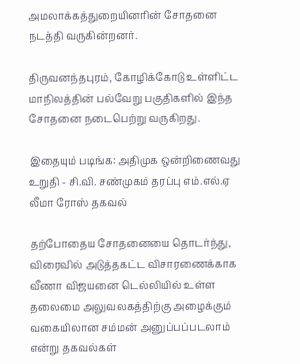அமலாக்கத்துறையினரின் சோதனை நடத்தி வருகின்றனர்.

திருவனந்தபுரம், கோழிக்கோடு உள்ளிட்ட மாநிலத்தின் பல்வேறு பகுதிகளில் இந்த சோதனை நடைபெற்று வருகிறது.

இதையும் படிங்க: அதிமுக ஒன்றிணைவது உறுதி - சி.வி. சண்முகம் தரப்பு எம்.எல்.ஏ லீமா ரோஸ் தகவல்

தற்போதைய சோதனையை தொடர்ந்து, விரைவில் அடுத்தகட்ட விசாரணைக்காக வீணா விஜயனை டெல்லியில் உள்ள தலைமை அலுவலகத்திற்கு அழைக்கும் வகையிலான சம்மன் அனுப்பப்படலாம் என்று தகவல்கள்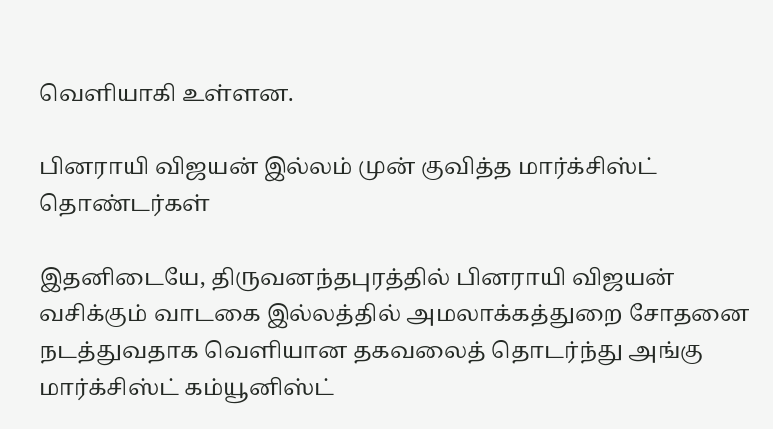வெளியாகி உள்ளன.

பினராயி விஜயன் இல்லம் முன் குவித்த மார்க்சிஸ்ட் தொண்டர்கள்

இதனிடையே, திருவனந்தபுரத்தில் பினராயி விஜயன் வசிக்கும் வாடகை இல்லத்தில் அமலாக்கத்துறை சோதனை நடத்துவதாக வெளியான தகவலைத் தொடர்ந்து அங்கு மார்க்சிஸ்ட் கம்யூனிஸ்ட்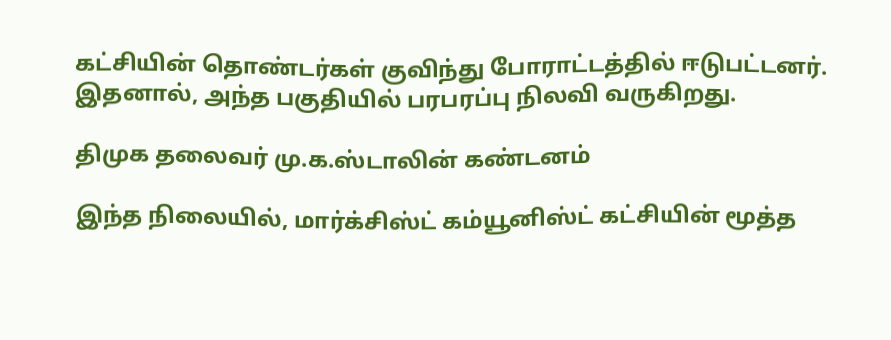கட்சியின் தொண்டர்கள் குவிந்து போராட்டத்தில் ஈடுபட்டனர். இதனால், அந்த பகுதியில் பரபரப்பு நிலவி வருகிறது.

திமுக தலைவர் மு.க.ஸ்டாலின் கண்டனம்

இந்த நிலையில், மார்க்சிஸ்ட் கம்யூனிஸ்ட் கட்சியின் மூத்த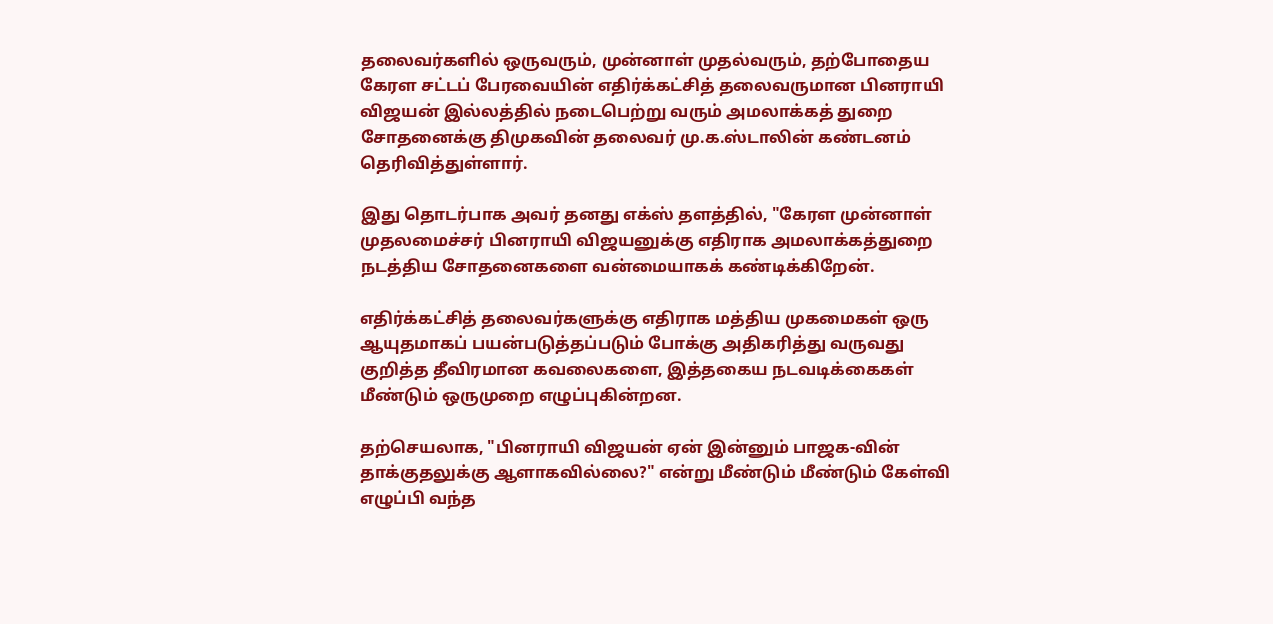தலைவர்களில் ஒருவரும், முன்னாள் முதல்வரும், தற்போதைய கேரள சட்டப் பேரவையின் எதிர்க்கட்சித் தலைவருமான பினராயி விஜயன் இல்லத்தில் நடைபெற்று வரும் அமலாக்கத் துறை சோதனைக்கு திமுகவின் தலைவர் மு.க.ஸ்டாலின் கண்டனம் தெரிவித்துள்ளார்.

இது தொடர்பாக அவர் தனது எக்ஸ் தளத்தில், "கேரள முன்னாள் முதலமைச்சர் பினராயி விஜயனுக்கு எதிராக அமலாக்கத்துறை நடத்திய சோதனைகளை வன்மையாகக் கண்டிக்கிறேன்.

எதிர்க்கட்சித் தலைவர்களுக்கு எதிராக மத்திய முகமைகள் ஒரு ஆயுதமாகப் பயன்படுத்தப்படும் போக்கு அதிகரித்து வருவது குறித்த தீவிரமான கவலைகளை, இத்தகைய நடவடிக்கைகள் மீண்டும் ஒருமுறை எழுப்புகின்றன.

தற்செயலாக, "பினராயி விஜயன் ஏன் இன்னும் பாஜக-வின் தாக்குதலுக்கு ஆளாகவில்லை?" என்று மீண்டும் மீண்டும் கேள்வி எழுப்பி வந்த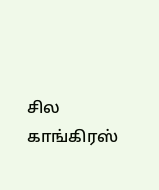சில காங்கிரஸ்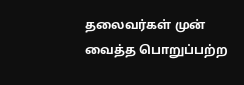தலைவர்கள் முன் வைத்த பொறுப்பற்ற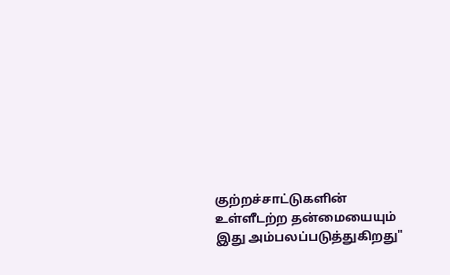குற்றச்சாட்டுகளின் உள்ளீடற்ற தன்மையையும் இது அம்பலப்படுத்துகிறது"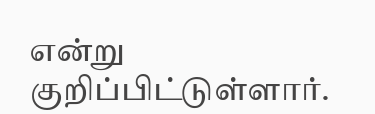என்று குறிப்பிட்டுள்ளார்.